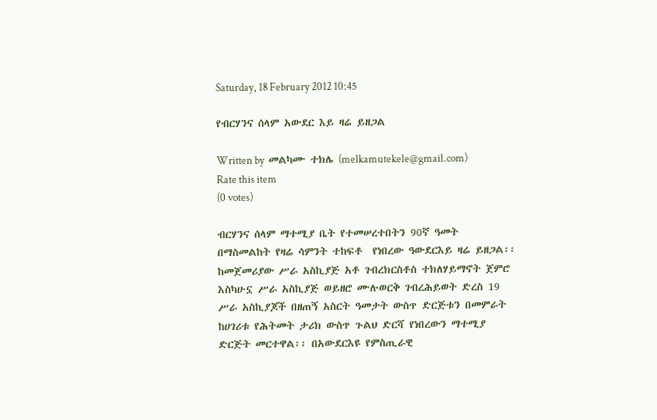Saturday, 18 February 2012 10:45

የብርሃንና ሰላም አውደር እይ ዛሬ ይዘጋል

Written by  መልካሙ ተክሌ (melkamutekele@gmail.com)
Rate this item
(0 votes)

ብርሃንና ሰላም ማተሚያ ቤት የተመሠረተበትን 90ኛ ዓመት በማስመልከት የዛሬ ሳምንት ተከፍቶ  የነበረው ዓውደርእይ ዛሬ ይዘጋል፡፡ ከመጀመሪያው ሥራ አስኪያጅ አቶ ገብረክርስቶስ ተክለሃይማኖት ጀምሮ እስካሁኗ ሥራ አስኪያጅ ወይዘሮ ሙሉወርቅ ገብረሕይወት ድረስ 19 ሥራ አስኪያጆች በዘጠኝ አስርት ዓመታት ውስጥ ድርጅቱን በመምራት ከሀገሪቱ የሕትመት ታሪክ ውስጥ ጉልህ ድርሻ የነበረውን ማተሚያ ድርጅት መርተዋል፡፡ በአውደርእዩ የምስጢራዊ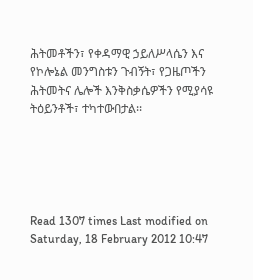ሕትመቶችን፣ የቀዳማዊ ኃይለሥላሴን እና የኮሎኔል መንግስቱን ጉብኝት፣ የጋዜጦችን ሕትመትና ሌሎች እንቅስቃሴዎችን የሚያሳዩ ትዕይንቶች፣ ተካተውበታል፡፡





Read 1307 times Last modified on Saturday, 18 February 2012 10:47